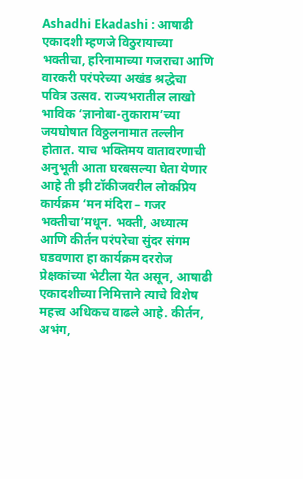Ashadhi Ekadashi : आषाढी एकादशी म्हणजे विठुरायाच्या भक्तीचा, हरिनामाच्या गजराचा आणि वारकरी परंपरेच्या अखंड श्रद्धेचा पवित्र उत्सव. राज्यभरातील लाखो भाविक ‘ज्ञानोबा-तुकाराम’च्या जयघोषात विठ्ठलनामात तल्लीन होतात. याच भक्तिमय वातावरणाची अनुभूती आता घरबसल्या घेता येणार आहे ती झी टॉकीजवरील लोकप्रिय कार्यक्रम ‘मन मंदिरा – गजर भक्तीचा’मधून. भक्ती, अध्यात्म आणि कीर्तन परंपरेचा सुंदर संगम घडवणारा हा कार्यक्रम दररोज प्रेक्षकांच्या भेटीला येत असून, आषाढी एकादशीच्या निमित्ताने त्याचे विशेष महत्त्व अधिकच वाढले आहे. कीर्तन, अभंग,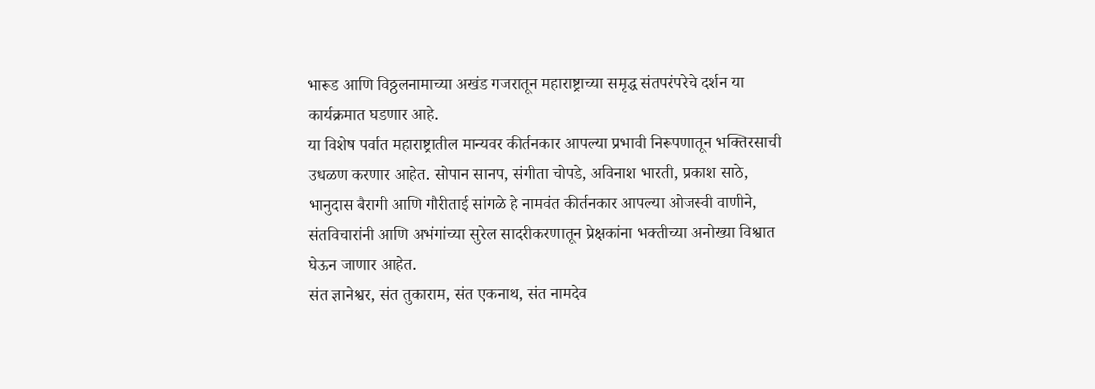भारूड आणि विठ्ठलनामाच्या अखंड गजरातून महाराष्ट्राच्या समृद्ध संतपरंपरेचे दर्शन या कार्यक्रमात घडणार आहे.
या विशेष पर्वात महाराष्ट्रातील मान्यवर कीर्तनकार आपल्या प्रभावी निरूपणातून भक्तिरसाची उधळण करणार आहेत. सोपान सानप, संगीता चोपडे, अविनाश भारती, प्रकाश साठे, भानुदास बैरागी आणि गौरीताई सांगळे हे नामवंत कीर्तनकार आपल्या ओजस्वी वाणीने, संतविचारांनी आणि अभंगांच्या सुरेल सादरीकरणातून प्रेक्षकांना भक्तीच्या अनोख्या विश्वात घेऊन जाणार आहेत.
संत ज्ञानेश्वर, संत तुकाराम, संत एकनाथ, संत नामदेव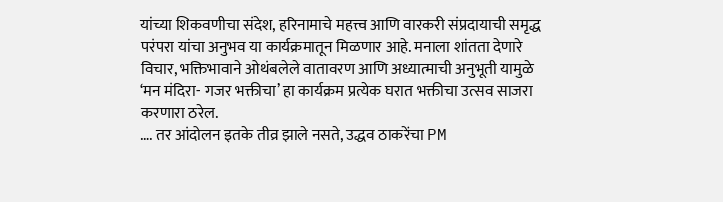यांच्या शिकवणीचा संदेश, हरिनामाचे महत्त्व आणि वारकरी संप्रदायाची समृद्ध परंपरा यांचा अनुभव या कार्यक्रमातून मिळणार आहे. मनाला शांतता देणारे विचार, भक्तिभावाने ओथंबलेले वातावरण आणि अध्यात्माची अनुभूती यामुळे ‘मन मंदिरा- गजर भक्तीचा’ हा कार्यक्रम प्रत्येक घरात भक्तीचा उत्सव साजरा करणारा ठरेल.
…. तर आंदोलन इतके तीव्र झाले नसते, उद्धव ठाकरेंचा PM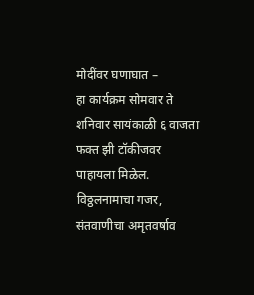मोदींवर घणाघात –
हा कार्यक्रम सोमवार ते शनिवार सायंकाळी ६ वाजता फक्त झी टॉकीजवर पाहायला मिळेल. विठ्ठलनामाचा गजर, संतवाणीचा अमृतवर्षाव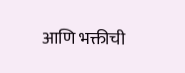आणि भक्तीची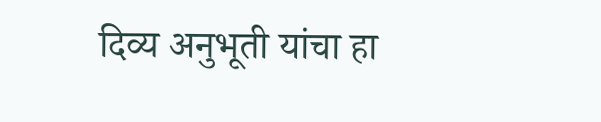दिव्य अनुभूती यांचा हा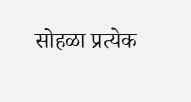सोहळा प्रत्येक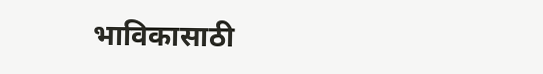भाविकासाठी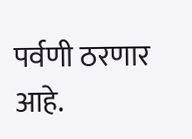पर्वणी ठरणार आहे.